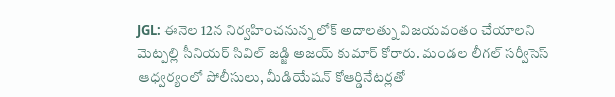JGL: ఈనెల 12న నిర్వహించనున్న లోక్ అదాలత్ను విజయవంతం చేయాలని మెట్పల్లి సీనియర్ సివిల్ జడ్జి అజయ్ కుమార్ కోరారు. మండల లీగల్ సర్వీసెస్ ఆధ్వర్యంలో పోలీసులు, మీడియేషన్ కోఆర్డినేటర్లతో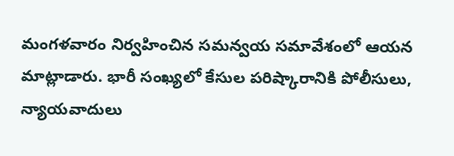మంగళవారం నిర్వహించిన సమన్వయ సమావేశంలో ఆయన మాట్లాడారు. భారీ సంఖ్యలో కేసుల పరిష్కారానికి పోలీసులు, న్యాయవాదులు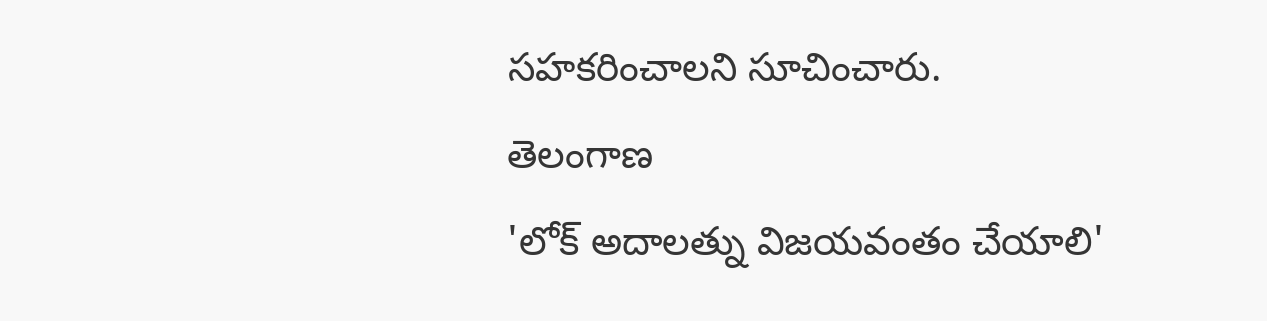సహకరించాలని సూచించారు.
తెలంగాణ
'లోక్ అదాలత్ను విజయవంతం చేయాలి'